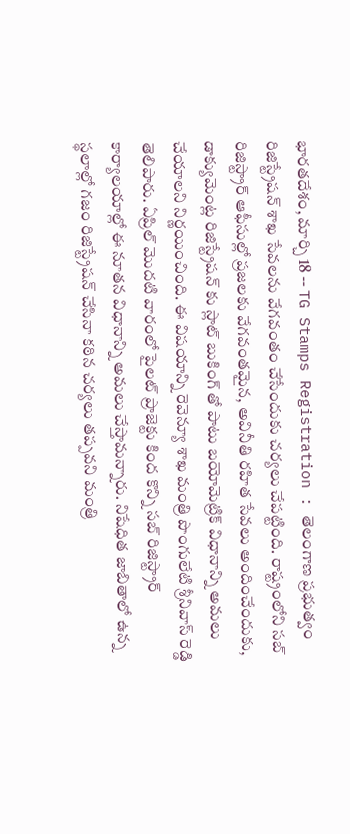భారతదేశం, మార్చి 18 -- TG Stamps Registration : తెలంగాణ ప్రభుత్వం రిజిస్ట్రేషన్ శాఖ సేవలను వేగవంతం చేసేందుకు చర్యలు చేపట్టింది. రాష్ట్రంలోని సబ్ రిజిస్ట్రార్ ఆఫీసుల్లో ప్రజలకు వేగవంతమైన, అవినీతి రహిత సేవలు అందించేందుకు, డాక్యుమెంట్ల రిజిస్ట్రేషన్ కు స్లాట్ బుకింగ్ తో పాటు బయోమెట్రిక్ విధానాన్ని అమలు చేయాలని నిర్ణయించింది. ఈ విషయాన్ని రెవెన్యూ శాఖ మంత్రి పొంగులేటి శ్రీనివాస్ రెడ్డి తెలిపారు. ఏప్రిల్ మొదటి వారంలో పైలట్ ప్రాజెక్టు కింద కొన్ని సబ్ రిజిస్ట్రార్ కార్యాలయాల్లో ఈ నూతన విధానాన్ని అమలు చేస్తామన్నారు. నిషేధిత జాబితాలో ఉన్న స్థలాల్లో గజం రిజిస్ట్రేషన్ చేసినా కఠిన చర్యలు తప్పవని మంత్రి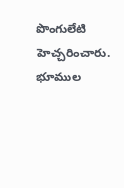పొంగులేటి హెచ్చరించారు. భూముల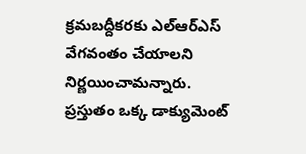క్రమబద్దీకరకు ఎల్ఆర్ఎస్ వేగవంతం చేయాలని నిర్ణయించామన్నారు.
ప్రస్తుతం ఒక్క డాక్యుమెంట్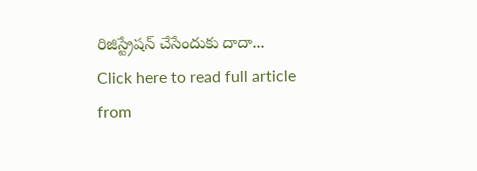రిజిస్ట్రేషన్ చేసేందుకు దాదా...
Click here to read full article from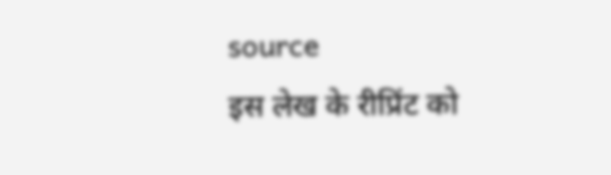source
इस लेख के रीप्रिंट को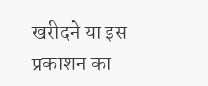खरीदने या इस प्रकाशन का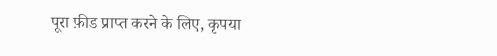पूरा फ़ीड प्राप्त करने के लिए, कृपया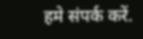हमे संपर्क करें.